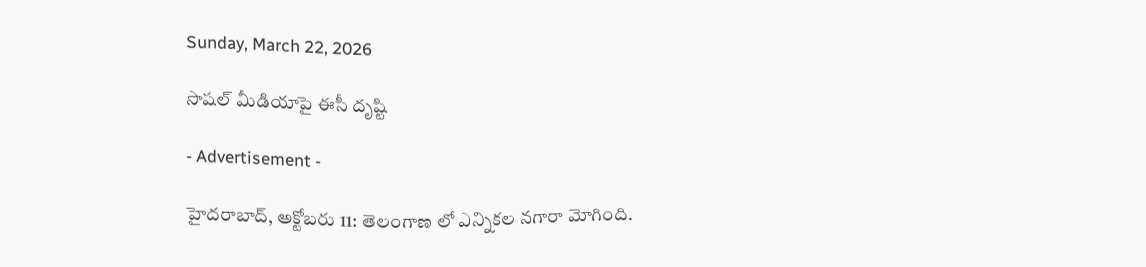Sunday, March 22, 2026

సొషల్ మీడియాపై ఈసీ దృష్టి

- Advertisement -

హైదరాబాద్, అక్టోబరు 11: తెలంగాణ లో ఎన్నికల నగారా మోగింది.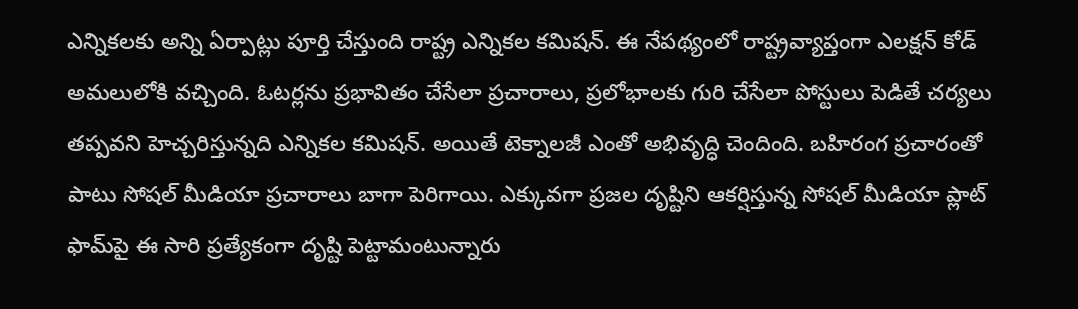ఎన్నికలకు అన్ని ఏర్పాట్లు పూర్తి చేస్తుంది రాష్ట్ర ఎన్నికల కమిషన్. ఈ నేపథ్యంలో రాష్ట్రవ్యాప్తంగా ఎలక్షన్ కోడ్ అమలులోకి వచ్చింది. ఓటర్లను ప్రభావితం చేసేలా ప్రచారాలు, ప్రలోభాలకు గురి చేసేలా పోస్టులు పెడితే చర్యలు తప్పవని హెచ్చరిస్తున్నది ఎన్నికల కమిషన్. అయితే టెక్నాలజీ ఎంతో అభివృద్ధి చెందింది. బహిరంగ ప్రచారంతో పాటు సోషల్ మీడియా ప్రచారాలు బాగా పెరిగాయి. ఎక్కువగా ప్రజల దృష్టిని ఆకర్షిస్తున్న సోషల్ మీడియా ప్లాట్ ఫామ్‌పై ఈ సారి ప్రత్యేకంగా దృష్టి పెట్టామంటున్నారు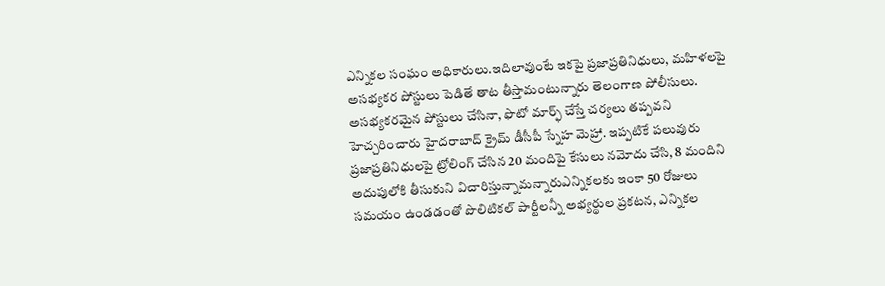ఎన్నికల సంఘం అధికారులు.ఇదిలావుంటే ఇకపై ప్రజాప్రతినిధులు, మహిళలపై అసభ్యకర పోస్టులు పెడితే తాట తీస్తామంటున్నారు తెలంగాణ పోలీసులు. అసభ్యకరమైన పోస్టులు చేసినా, ఫొటో మార్ఫ్‌ చేస్తే చర్యలు తప్పవని హెచ్చరించారు హైదరాబాద్ క్రైమ్‌ డీసీపీ స్నేహ మెహ్రా. ఇప్పటికే పలువురు ప్రజాప్రతినిధులపై ట్రోలింగ్‌ చేసిన 20 మందిపై కేసులు నమోదు చేసి, 8 మందిని అదుపులోకి తీసుకుని విచారిస్తున్నామన్నారుఎన్నికలకు ఇంకా 50 రోజులు సమయం ఉండడంతో పొలిటికల్ పార్టీలన్నీ అభ్యర్థుల ప్రకటన, ఎన్నికల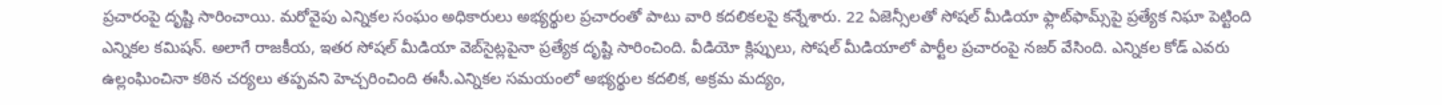ప్రచారంపై దృష్టి సారించాయి. మరోవైపు ఎన్నికల సంఘం అధికారులు అభ్యర్థుల ప్రచారంతో పాటు వారి కదలికలపై కన్నేశారు. 22 ఏజెన్సీలతో సోషల్‌ మీడియా ఫ్లాట్‌ఫామ్స్‌పై ప్రత్యేక నిఘా పెట్టింది ఎన్నికల కమిషన్. అలాగే రాజకీయ, ఇతర సోషల్‌ మీడియా వెబ్‌సైట్లపైనా ప్రత్యేక దృష్టి సారించింది. వీడియో క్లిప్పులు, సోషల్‌ మీడియాలో పార్టీల ప్రచారంపై నజర్ వేసింది. ఎన్నికల కోడ్‌ ఎవరు ఉల్లంఘించినా కఠిన చర్యలు తప్పవని హెచ్చరించింది ఈసీ.ఎన్నికల సమయంలో అభ్యర్థుల కదలిక, అక్రమ మద్యం,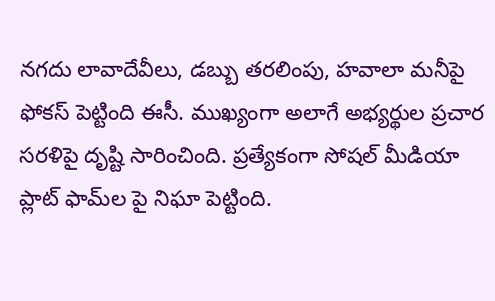నగదు లావాదేవీలు, డబ్బు తరలింపు, హవాలా మనీపై ఫోకస్ పెట్టింది ఈసీ. ముఖ్యంగా అలాగే అభ్యర్థుల ప్రచార సరళిపై దృష్టి సారించింది. ప్రత్యేకంగా సోషల్ మీడియా ప్లాట్ ఫామ్‌ల పై నిఘా పెట్టింది.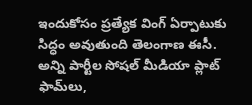ఇందుకోసం ప్రత్యేక వింగ్ ఏర్పాటుకు సిద్ధం అవుతుంది తెలంగాణ ఈసీ. అన్ని పార్టీల సోషల్ మీడియా ప్లాట్ ఫామ్‌లు,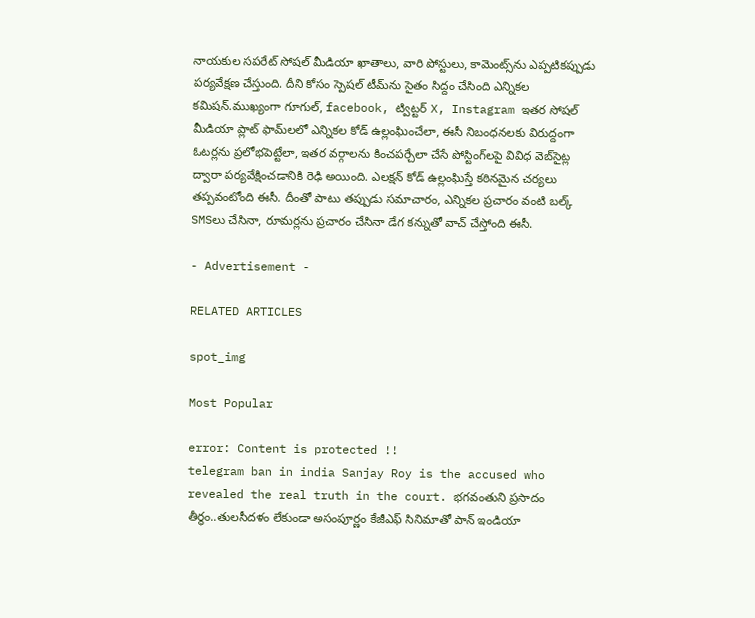నాయకుల సపరేట్ సోషల్ మీడియా ఖాతాలు, వారి పోస్టులు, కామెంట్స్‌ను ఎప్పటికప్పుడు పర్యవేక్షణ చేస్తుంది. దీని కోసం స్పెషల్ టీమ్‌ను సైతం సిద్దం చేసింది ఎన్నికల కమిషన్.ముఖ్యంగా గూగుల్, facebook, ట్విట్టర్ X, Instagram ఇతర సోషల్ మీడియా ప్లాట్ ఫామ్‌లలో ఎన్నికల కోడ్ ఉల్లంఘించేలా, ఈసీ నిబంధనలకు విరుద్దంగా ఓటర్లను ప్రలోభపెట్టేలా, ఇతర వర్గాలను కించపర్చేలా చేసే పోస్టింగ్‌లపై వివిధ వెబ్‌సైట్ల ద్వారా పర్యవేక్షించడానికి రెఢి అయింది. ఎలక్షన్ కోడ్ ఉల్లంఘిస్తే కఠినమైన చర్యలు తప్పవంటోంది ఈసీ. దీంతో పాటు తప్పుడు సమాచారం, ఎన్నికల ప్రచారం వంటి బల్క్ SMSలు చేసినా, రూమర్లను ప్రచారం చేసినా డేగ కన్నుతో వాచ్ చేస్తోంది ఈసీ.

- Advertisement -

RELATED ARTICLES

spot_img

Most Popular

error: Content is protected !!
telegram ban in india Sanjay Roy is the accused who revealed the real truth in the court. భగవంతుని ప్రసాదం తీర్థం..తులసీదళం లేకుండా అసంపూర్ణం కేజీఎఫ్ సినిమాతో పాన్ ఇండియా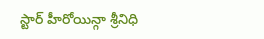స్టార్ హీరోయిన్గా శ్రీనిధి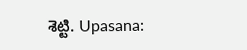శెట్టి. Upasana: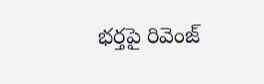భర్తపై రివెంజ్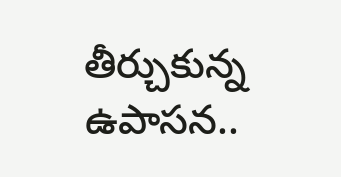తీర్చుకున్న ఉపాసన..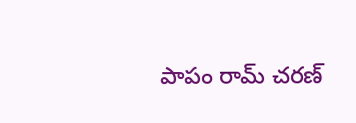పాపం రామ్ చరణ్